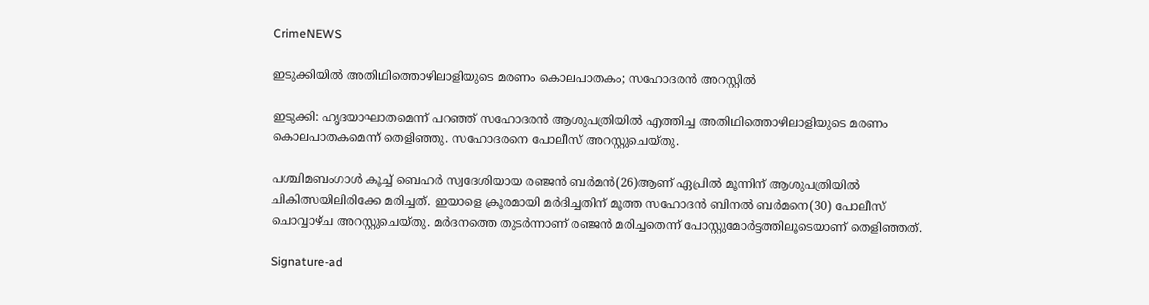CrimeNEWS

ഇടുക്കിയില്‍ അതിഥിത്തൊഴിലാളിയുടെ മരണം കൊലപാതകം; സഹോദരന്‍ അറസ്റ്റില്‍

ഇടുക്കി: ഹൃദയാഘാതമെന്ന് പറഞ്ഞ് സഹോദരന്‍ ആശുപത്രിയില്‍ എത്തിച്ച അതിഥിത്തൊഴിലാളിയുടെ മരണം കൊലപാതകമെന്ന് തെളിഞ്ഞു. സഹോദരനെ പോലീസ് അറസ്റ്റുചെയ്തു.

പശ്ചിമബംഗാള്‍ കൂച്ച് ബെഹര്‍ സ്വദേശിയായ രഞ്ജന്‍ ബര്‍മന്‍(26)ആണ് ഏപ്രില്‍ മൂന്നിന് ആശുപത്രിയില്‍ ചികിത്സയിലിരിക്കേ മരിച്ചത്. ഇയാളെ ക്രൂരമായി മര്‍ദിച്ചതിന് മൂത്ത സഹോദന്‍ ബിനല്‍ ബര്‍മനെ(30) പോലീസ് ചൊവ്വാഴ്ച അറസ്റ്റുചെയ്തു. മര്‍ദനത്തെ തുടര്‍ന്നാണ് രഞ്ജന്‍ മരിച്ചതെന്ന് പോസ്റ്റുമോര്‍ട്ടത്തിലൂടെയാണ് തെളിഞ്ഞത്.

Signature-ad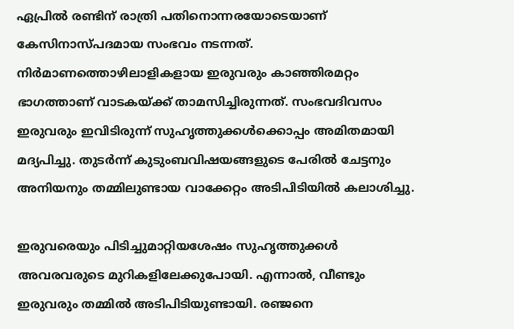ഏപ്രില്‍ രണ്ടിന് രാത്രി പതിനൊന്നരയോടെയാണ് കേസിനാസ്പദമായ സംഭവം നടന്നത്. നിര്‍മാണത്തൊഴിലാളികളായ ഇരുവരും കാഞ്ഞിരമറ്റം ഭാഗത്താണ് വാടകയ്ക്ക് താമസിച്ചിരുന്നത്. സംഭവദിവസം ഇരുവരും ഇവിടിരുന്ന് സുഹൃത്തുക്കള്‍ക്കൊപ്പം അമിതമായി മദ്യപിച്ചു. തുടര്‍ന്ന് കുടുംബവിഷയങ്ങളുടെ പേരില്‍ ചേട്ടനും അനിയനും തമ്മിലുണ്ടായ വാക്കേറ്റം അടിപിടിയില്‍ കലാശിച്ചു.

ഇരുവരെയും പിടിച്ചുമാറ്റിയശേഷം സുഹൃത്തുക്കള്‍ അവരവരുടെ മുറികളിലേക്കുപോയി. എന്നാല്‍, വീണ്ടും ഇരുവരും തമ്മില്‍ അടിപിടിയുണ്ടായി. രഞ്ജനെ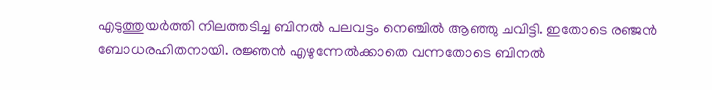എടുത്തുയര്‍ത്തി നിലത്തടിച്ച ബിനല്‍ പലവട്ടം നെഞ്ചില്‍ ആഞ്ഞു ചവിട്ടി. ഇതോടെ രഞ്ജന്‍ ബോധരഹിതനായി. രജ്ഞന്‍ എഴുന്നേല്‍ക്കാതെ വന്നതോടെ ബിനല്‍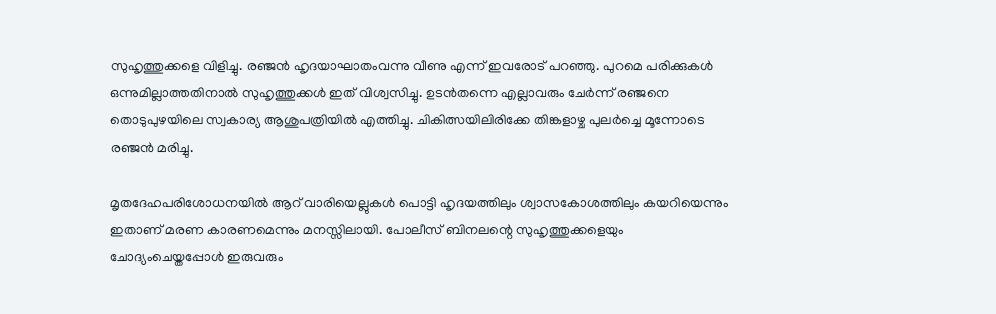സുഹൃത്തുക്കളെ വിളിച്ചു. രഞ്ജന്‍ ഹൃദയാഘാതംവന്നു വീണു എന്ന് ഇവരോട് പറഞ്ഞു. പുറമെ പരിക്കുകള്‍ ഒന്നുമില്ലാത്തതിനാല്‍ സുഹൃത്തുക്കള്‍ ഇത് വിശ്വസിച്ചു. ഉടന്‍തന്നെ എല്ലാവരും ചേര്‍ന്ന് രഞ്ജനെ തൊടുപുഴയിലെ സ്വകാര്യ ആശുപത്രിയില്‍ എത്തിച്ചു. ചികിത്സയിലിരിക്കേ തിങ്കളാഴ്ച പുലര്‍ച്ചെ മൂന്നോടെ രഞ്ജന്‍ മരിച്ചു.

മൃതദേഹപരിശോധനയില്‍ ആറ് വാരിയെല്ലുകള്‍ പൊട്ടി ഹൃദയത്തിലും ശ്വാസകോശത്തിലും കയറിയെന്നും ഇതാണ് മരണ കാരണമെന്നും മനസ്സിലായി. പോലീസ് ബിനലന്റെ സുഹൃത്തുക്കളെയും ചോദ്യംചെയ്തപ്പോള്‍ ഇരുവരും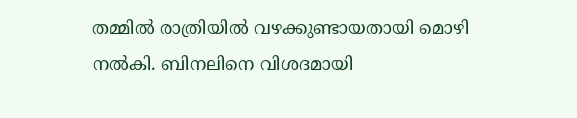തമ്മില്‍ രാത്രിയില്‍ വഴക്കുണ്ടായതായി മൊഴി നല്‍കി. ബിനലിനെ വിശദമായി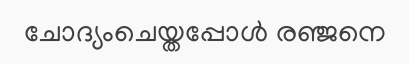ചോദ്യംചെയ്തപ്പോള്‍ രഞ്ജനെ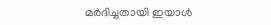മര്‍ദിച്ചതായി ഇയാള്‍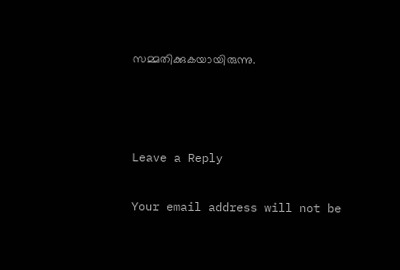സമ്മതിക്കുകയായിരുന്നു.



Leave a Reply

Your email address will not be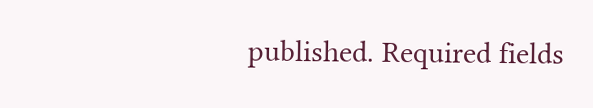published. Required fields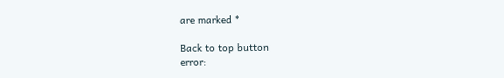are marked *

Back to top button
error: